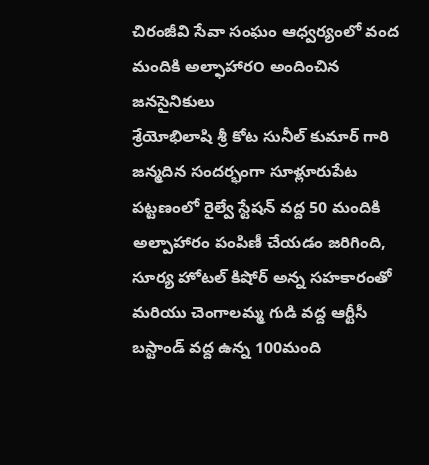చిరంజీవి సేవా సంఘం ఆధ్వర్యంలో వంద మందికి అల్ఫాహార౦ అందించిన జనసైనికులు
శ్రేయోభిలాషి శ్రీ కోట సునీల్ కుమార్ గారి జన్మదిన సందర్భంగా సూళ్లూరుపేట పట్టణంలో రైల్వే స్టేషన్ వద్ద 50 మందికి అల్పాహారం పంపిణీ చేయడం జరిగింది, సూర్య హోటల్ కిషోర్ అన్న సహకారంతో మరియు చెంగాలమ్మ గుడి వద్ద ఆర్టీసీ బస్టాండ్ వద్ద ఉన్న 100మంది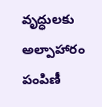వృద్ధులకు అల్పాహారం పంపిణీ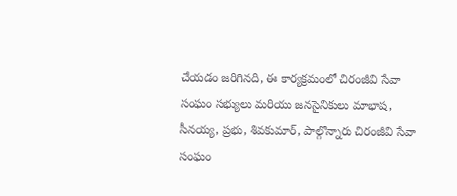చేయడం జరిగినది, ఈ కార్యక్రమంలో చిరంజీవి సేవా సంఘం సభ్యులు మరియు జనసైనికులు మాభాష, సీనయ్య, ప్రభు, శివకుమార్, పాల్గొన్నారు చిరంజీవి సేవా సంఘం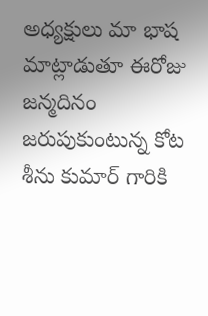అధ్యక్షులు మా భాష మాట్లాడుతూ ఈరోజు జన్మదినం జరుపుకుంటున్న కోట శీను కుమార్ గారికి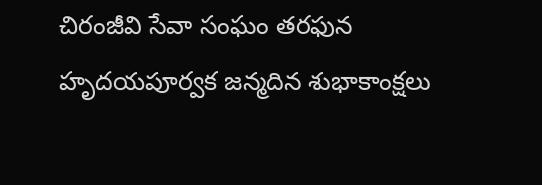చిరంజీవి సేవా సంఘం తరఫున హృదయపూర్వక జన్మదిన శుభాకాంక్షలు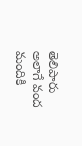తెలిపారు అలాగే వంద మందికి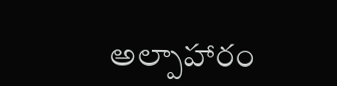అల్పాహారం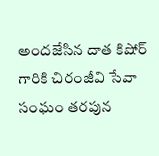అందజేసిన దాత కిషోర్ గారికి చిరంజీవి సేవా సంఘం తరపున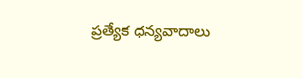ప్రత్యేక ధన్యవాదాలు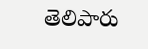తెలిపారు